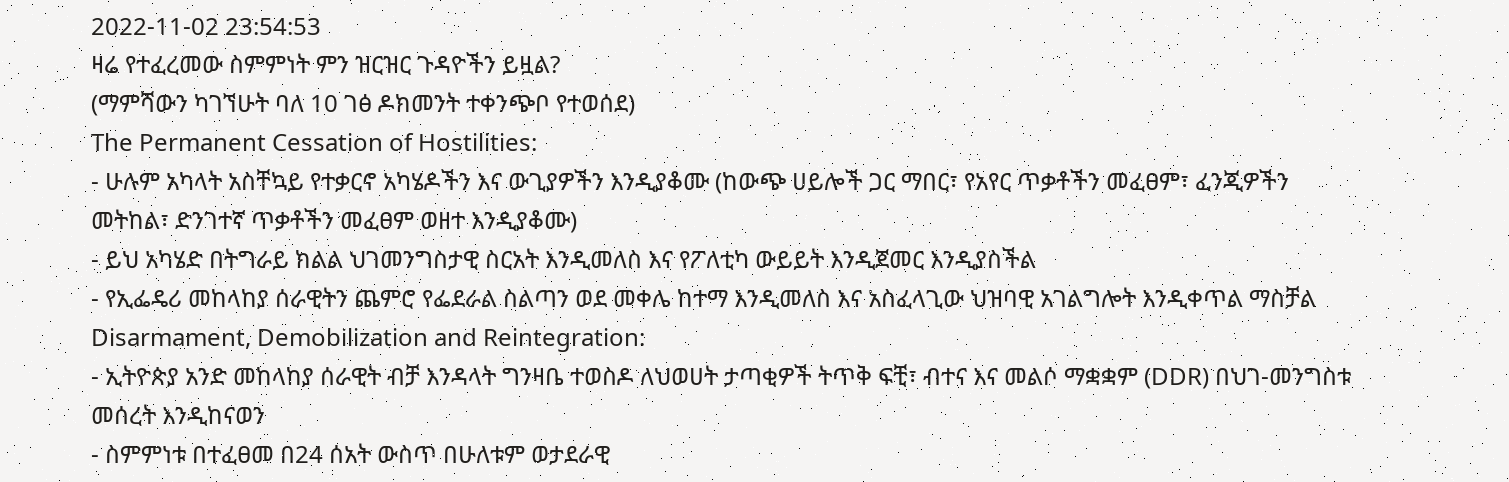2022-11-02 23:54:53
ዛሬ የተፈረመው ስምምነት ምን ዝርዝር ጉዳዮችን ይዟል?
(ማምሻውን ካገኘሁት ባለ 10 ገፅ ዶክመንት ተቀንጭቦ የተወሰደ)
The Permanent Cessation of Hostilities:
- ሁሉም አካላት አስቸኳይ የተቃርኖ አካሄዶችን እና ውጊያዎችን እንዲያቆሙ (ከውጭ ሀይሎች ጋር ማበር፣ የአየር ጥቃቶችን መፈፀም፣ ፈንጂዎችን መትከል፣ ድንገተኛ ጥቃቶችን መፈፀም ወዘተ እንዲያቆሙ)
- ይህ አካሄድ በትግራይ ክልል ህገመንግስታዊ ስርአት እንዲመለስ እና የፖለቲካ ውይይት እንዲጀመር እንዲያስችል
- የኢፌዴሪ መከላከያ ሰራዊትን ጨምሮ የፌደራል ስልጣን ወደ መቀሌ ከተማ እንዲመለስ እና አስፈላጊው ህዝባዊ አገልግሎት እንዲቀጥል ማስቻል
Disarmament, Demobilization and Reintegration:
- ኢትዮጵያ አንድ መከላከያ ሰራዊት ብቻ እንዳላት ግንዛቤ ተወስዶ ለህወሀት ታጣቂዎች ትጥቅ ፍቺ፣ ብተና እና መልሶ ማቋቋም (DDR) በህገ-መንግስቱ መሰረት እንዲከናወን
- ስምምነቱ በተፈፀመ በ24 ሰአት ውስጥ በሁለቱም ወታደራዊ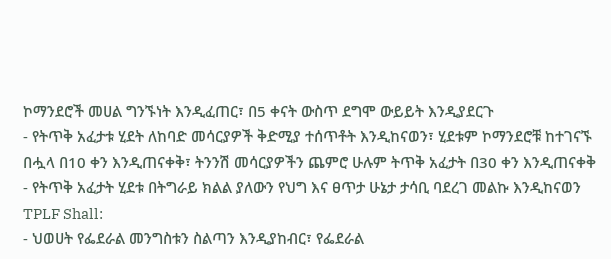ኮማንደሮች መሀል ግንኙነት እንዲፈጠር፣ በ5 ቀናት ውስጥ ደግሞ ውይይት እንዲያደርጉ
- የትጥቅ አፈታቱ ሂደት ለከባድ መሳርያዎች ቅድሚያ ተሰጥቶት እንዲከናወን፣ ሂደቱም ኮማንደሮቹ ከተገናኙ በሗላ በ10 ቀን እንዲጠናቀቅ፣ ትንንሽ መሳርያዎችን ጨምሮ ሁሉም ትጥቅ አፈታት በ30 ቀን እንዲጠናቀቅ
- የትጥቅ አፈታት ሂደቱ በትግራይ ክልል ያለውን የህግ እና ፀጥታ ሁኔታ ታሳቢ ባደረገ መልኩ እንዲከናወን
TPLF Shall:
- ህወሀት የፌደራል መንግስቱን ስልጣን እንዲያከብር፣ የፌደራል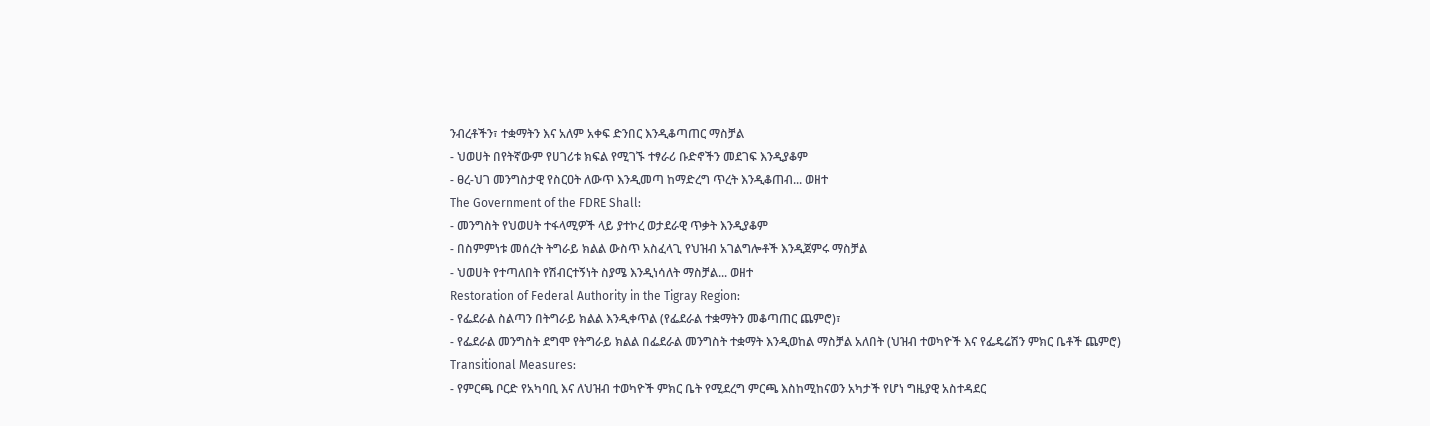ንብረቶችን፣ ተቋማትን እና አለም አቀፍ ድንበር እንዲቆጣጠር ማስቻል
- ህወሀት በየትኛውም የሀገሪቱ ክፍል የሚገኙ ተፃራሪ ቡድኖችን መደገፍ እንዲያቆም
- ፀረ-ህገ መንግስታዊ የስርዐት ለውጥ እንዲመጣ ከማድረግ ጥረት እንዲቆጠብ... ወዘተ
The Government of the FDRE Shall:
- መንግስት የህወሀት ተፋላሚዎች ላይ ያተኮረ ወታደራዊ ጥቃት እንዲያቆም
- በስምምነቱ መሰረት ትግራይ ክልል ውስጥ አስፈላጊ የህዝብ አገልግሎቶች እንዲጀምሩ ማስቻል
- ህወሀት የተጣለበት የሽብርተኝነት ስያሜ እንዲነሳለት ማስቻል... ወዘተ
Restoration of Federal Authority in the Tigray Region:
- የፌደራል ስልጣን በትግራይ ክልል እንዲቀጥል (የፌደራል ተቋማትን መቆጣጠር ጨምሮ)፣
- የፌደራል መንግስት ደግሞ የትግራይ ክልል በፌደራል መንግስት ተቋማት እንዲወከል ማስቻል አለበት (ህዝብ ተወካዮች እና የፌዴሬሽን ምክር ቤቶች ጨምሮ)
Transitional Measures:
- የምርጫ ቦርድ የአካባቢ እና ለህዝብ ተወካዮች ምክር ቤት የሚደረግ ምርጫ እስከሚከናወን አካታች የሆነ ግዜያዊ አስተዳደር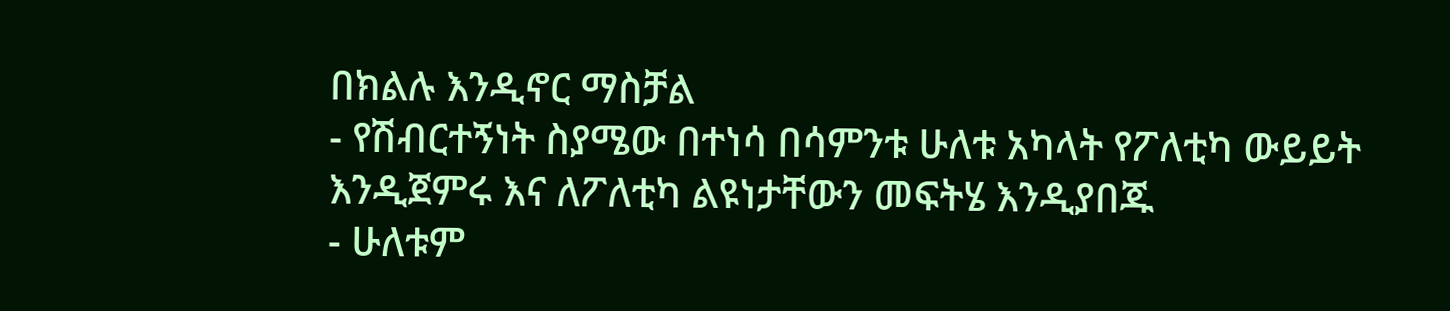በክልሉ እንዲኖር ማስቻል
- የሽብርተኝነት ስያሜው በተነሳ በሳምንቱ ሁለቱ አካላት የፖለቲካ ውይይት እንዲጀምሩ እና ለፖለቲካ ልዩነታቸውን መፍትሄ እንዲያበጁ
- ሁለቱም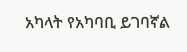አካላት የአካባቢ ይገባኛል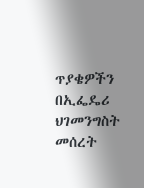ጥያቄዎችን በኢፌዴሪ ህገመንግስት መሰረት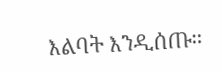እልባት እንዲሰጡ።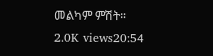መልካም ምሽት።
2.0K views20:54